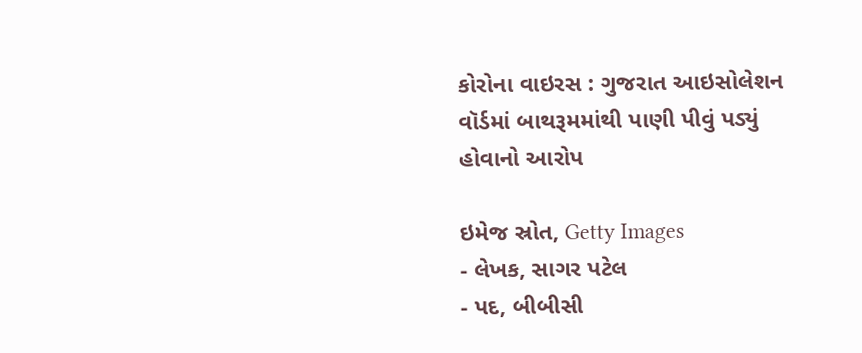કોરોના વાઇરસ : ગુજરાત આઇસોલેશન વૉર્ડમાં બાથરૂમમાંથી પાણી પીવું પડ્યું હોવાનો આરોપ

ઇમેજ સ્રોત, Getty Images
- લેખક, સાગર પટેલ
- પદ, બીબીસી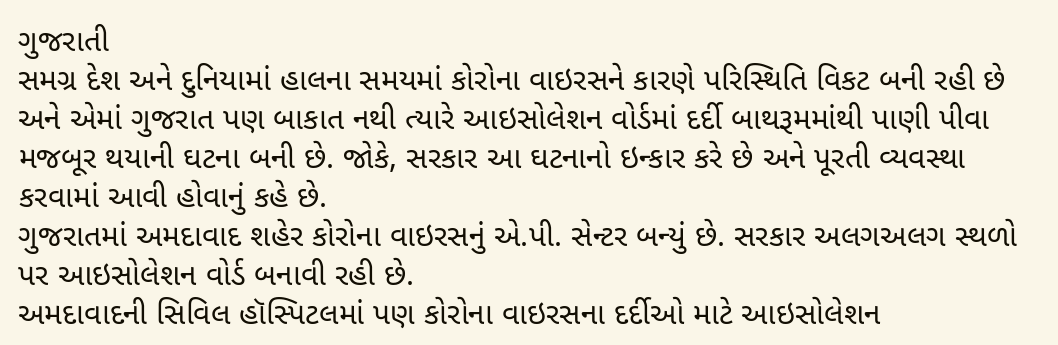ગુજરાતી
સમગ્ર દેશ અને દુનિયામાં હાલના સમયમાં કોરોના વાઇરસને કારણે પરિસ્થિતિ વિકટ બની રહી છે અને એમાં ગુજરાત પણ બાકાત નથી ત્યારે આઇસોલેશન વોર્ડમાં દર્દી બાથરૂમમાંથી પાણી પીવા મજબૂર થયાની ઘટના બની છે. જોકે, સરકાર આ ઘટનાનો ઇન્કાર કરે છે અને પૂરતી વ્યવસ્થા કરવામાં આવી હોવાનું કહે છે.
ગુજરાતમાં અમદાવાદ શહેર કોરોના વાઇરસનું એ.પી. સેન્ટર બન્યું છે. સરકાર અલગઅલગ સ્થળો પર આઇસોલેશન વોર્ડ બનાવી રહી છે.
અમદાવાદની સિવિલ હૉસ્પિટલમાં પણ કોરોના વાઇરસના દર્દીઓ માટે આઇસોલેશન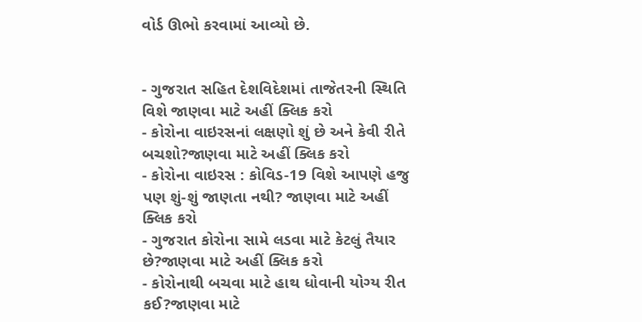વોર્ડ ઊભો કરવામાં આવ્યો છે.


- ગુજરાત સહિત દેશવિદેશમાં તાજેતરની સ્થિતિ વિશે જાણવા માટે અહીં ક્લિક કરો
- કોરોના વાઇરસનાં લક્ષણો શું છે અને કેવી રીતે બચશો?જાણવા માટે અહીં ક્લિક કરો
- કોરોના વાઇરસ : કોવિડ-19 વિશે આપણે હજુ પણ શું-શું જાણતા નથી? જાણવા માટે અહીં ક્લિક કરો
- ગુજરાત કોરોના સામે લડવા માટે કેટલું તૈયાર છે?જાણવા માટે અહીં ક્લિક કરો
- કોરોનાથી બચવા માટે હાથ ધોવાની યોગ્ય રીત કઈ?જાણવા માટે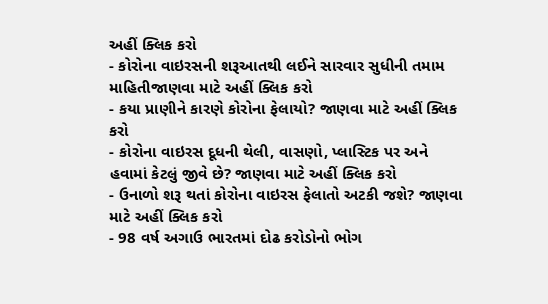અહીં ક્લિક કરો
- કોરોના વાઇરસની શરૂઆતથી લઈને સારવાર સુધીની તમામ માહિતીજાણવા માટે અહીં ક્લિક કરો
- કયા પ્રાણીને કારણે કોરોના ફેલાયો? જાણવા માટે અહીં ક્લિક કરો
- કોરોના વાઇરસ દૂધની થેલી, વાસણો, પ્લાસ્ટિક પર અને હવામાં કેટલું જીવે છે? જાણવા માટે અહીં ક્લિક કરો
- ઉનાળો શરૂ થતાં કોરોના વાઇરસ ફેલાતો અટકી જશે? જાણવા માટે અહીં ક્લિક કરો
- 98 વર્ષ અગાઉ ભારતમાં દોઢ કરોડોનો ભોગ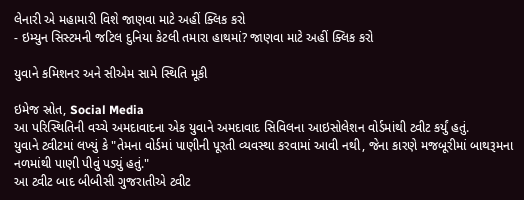લેનારી એ મહામારી વિશે જાણવા માટે અહીં ક્લિક કરો
- ઇમ્યુન સિસ્ટમની જટિલ દુનિયા કેટલી તમારા હાથમાં? જાણવા માટે અહીં ક્લિક કરો

યુવાને કમિશનર અને સીએમ સામે સ્થિતિ મૂકી

ઇમેજ સ્રોત, Social Media
આ પરિસ્થિતિની વચ્ચે અમદાવાદના એક યુવાને અમદાવાદ સિવિલના આઇસોલેશન વોર્ડમાંથી ટ્વીટ કર્યું હતું.
યુવાને ટ્વીટમાં લખ્યું કે "તેમના વોર્ડમાં પાણીની પૂરતી વ્યવસ્થા કરવામાં આવી નથી, જેના કારણે મજબૂરીમાં બાથરૂમના નળમાંથી પાણી પીવું પડ્યું હતું."
આ ટ્વીટ બાદ બીબીસી ગુજરાતીએ ટ્વીટ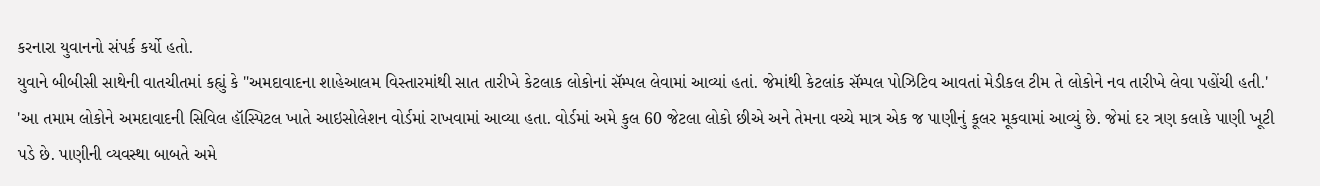કરનારા યુવાનનો સંપર્ક કર્યો હતો.
યુવાને બીબીસી સાથેની વાતચીતમાં કહ્યું કે "અમદાવાદના શાહેઆલમ વિસ્તારમાંથી સાત તારીખે કેટલાક લોકોનાં સૅમ્પલ લેવામાં આવ્યાં હતાં. જેમાંથી કેટલાંક સૅમ્પલ પોઝિટિવ આવતાં મેડીકલ ટીમ તે લોકોને નવ તારીખે લેવા પહોંચી હતી.'
'આ તમામ લોકોને અમદાવાદની સિવિલ હૉસ્પિટલ ખાતે આઇસોલેશન વોર્ડમાં રાખવામાં આવ્યા હતા. વોર્ડમાં અમે કુલ 60 જેટલા લોકો છીએ અને તેમના વચ્ચે માત્ર એક જ પાણીનું કૂલર મૂકવામાં આવ્યું છે. જેમાં દર ત્રણ કલાકે પાણી ખૂટી પડે છે. પાણીની વ્યવસ્થા બાબતે અમે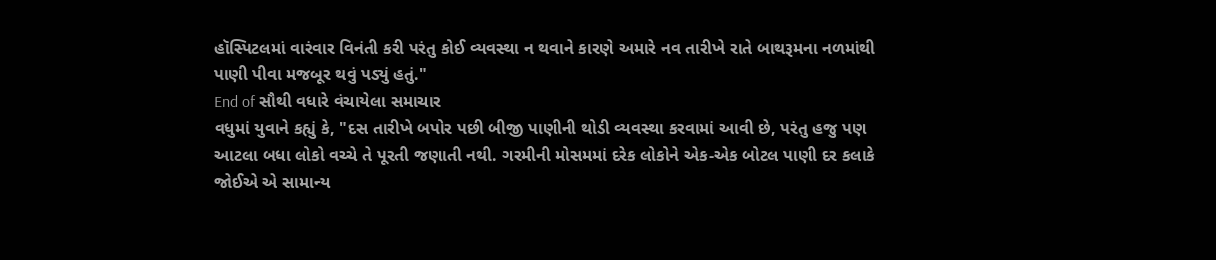હૉસ્પિટલમાં વારંવાર વિનંતી કરી પરંતુ કોઈ વ્યવસ્થા ન થવાને કારણે અમારે નવ તારીખે રાતે બાથરૂમના નળમાંથી પાણી પીવા મજબૂર થવું પડ્યું હતું."
End of સૌથી વધારે વંચાયેલા સમાચાર
વધુમાં યુવાને કહ્યું કે, "દસ તારીખે બપોર પછી બીજી પાણીની થોડી વ્યવસ્થા કરવામાં આવી છે, પરંતુ હજુ પણ આટલા બધા લોકો વચ્ચે તે પૂરતી જણાતી નથી. ગરમીની મોસમમાં દરેક લોકોને એક-એક બોટલ પાણી દર કલાકે જોઈએ એ સામાન્ય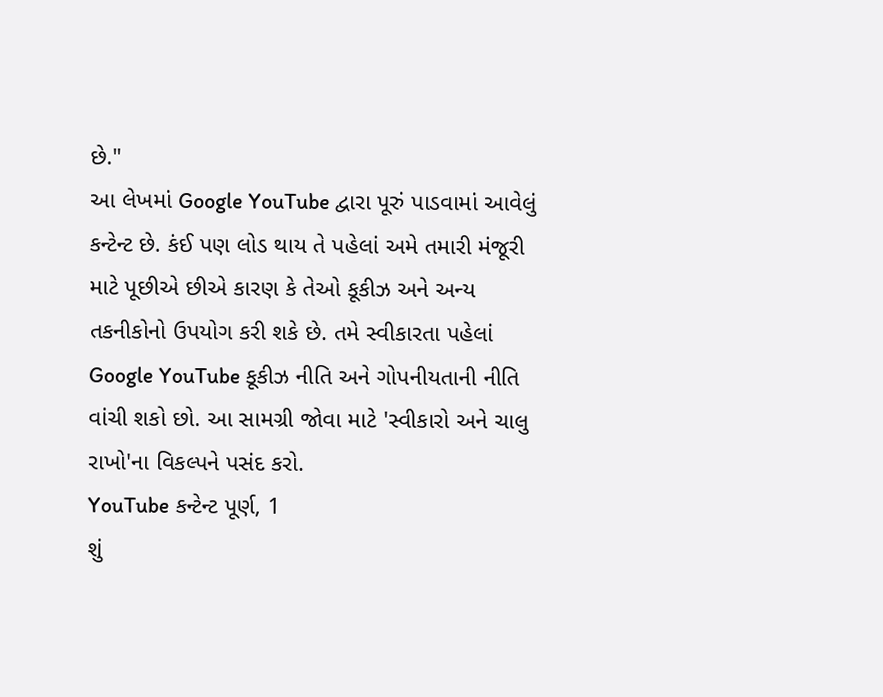છે."
આ લેખમાં Google YouTube દ્વારા પૂરું પાડવામાં આવેલું કન્ટેન્ટ છે. કંઈ પણ લોડ થાય તે પહેલાં અમે તમારી મંજૂરી માટે પૂછીએ છીએ કારણ કે તેઓ કૂકીઝ અને અન્ય તકનીકોનો ઉપયોગ કરી શકે છે. તમે સ્વીકારતા પહેલાં Google YouTube કૂકીઝ નીતિ અને ગોપનીયતાની નીતિ વાંચી શકો છો. આ સામગ્રી જોવા માટે 'સ્વીકારો અને ચાલુ રાખો'ના વિકલ્પને પસંદ કરો.
YouTube કન્ટેન્ટ પૂર્ણ, 1
શું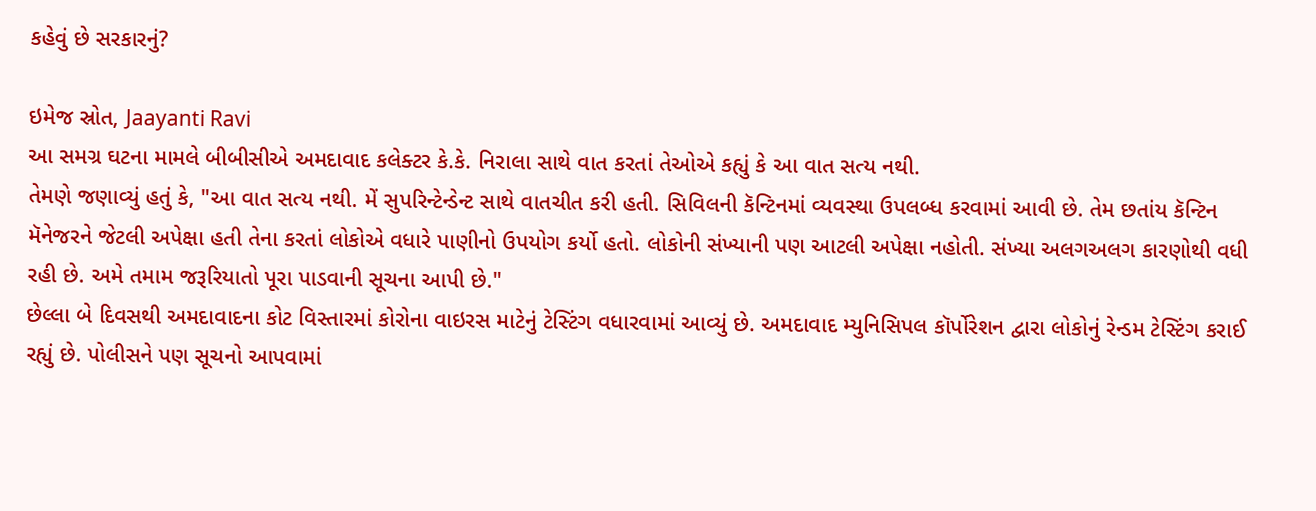કહેવું છે સરકારનું?

ઇમેજ સ્રોત, Jaayanti Ravi
આ સમગ્ર ઘટના મામલે બીબીસીએ અમદાવાદ કલેક્ટર કે.કે. નિરાલા સાથે વાત કરતાં તેઓએ કહ્યું કે આ વાત સત્ય નથી.
તેમણે જણાવ્યું હતું કે, "આ વાત સત્ય નથી. મેં સુપરિન્ટેન્ડેન્ટ સાથે વાતચીત કરી હતી. સિવિલની કૅન્ટિનમાં વ્યવસ્થા ઉપલબ્ધ કરવામાં આવી છે. તેમ છતાંય કૅન્ટિન મૅનેજરને જેટલી અપેક્ષા હતી તેના કરતાં લોકોએ વધારે પાણીનો ઉપયોગ કર્યો હતો. લોકોની સંખ્યાની પણ આટલી અપેક્ષા નહોતી. સંખ્યા અલગઅલગ કારણોથી વધી રહી છે. અમે તમામ જરૂરિયાતો પૂરા પાડવાની સૂચના આપી છે."
છેલ્લા બે દિવસથી અમદાવાદના કોટ વિસ્તારમાં કોરોના વાઇરસ માટેનું ટેસ્ટિંગ વધારવામાં આવ્યું છે. અમદાવાદ મ્યુનિસિપલ કૉર્પોરેશન દ્વારા લોકોનું રેન્ડમ ટેસ્ટિંગ કરાઈ રહ્યું છે. પોલીસને પણ સૂચનો આપવામાં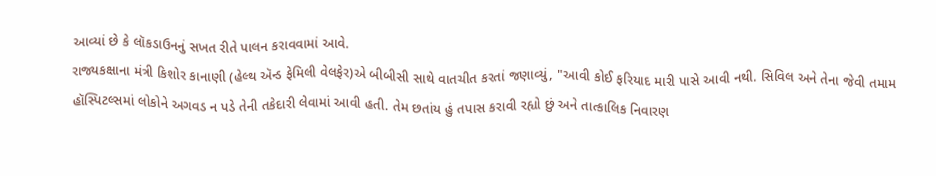આવ્યાં છે કે લૉકડાઉનનું સખત રીતે પાલન કરાવવામાં આવે.
રાજ્યકક્ષાના મંત્રી કિશોર કાનાણી (હેલ્થ ઍન્ડ ફેમિલી વેલફેર)એ બીબીસી સાથે વાતચીત કરતાં જણાવ્યું, "આવી કોઈ ફરિયાદ મારી પાસે આવી નથી. સિવિલ અને તેના જેવી તમામ હૉસ્પિટલ્સમાં લોકોને અગવડ ન પડે તેની તકેદારી લેવામાં આવી હતી. તેમ છતાંય હું તપાસ કરાવી રહ્યો છું અને તાત્કાલિક નિવારણ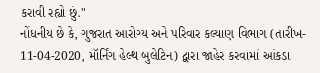કરાવી રહ્યો છું."
નોંધનીય છે કે, ગુજરાત આરોગ્ય અને પરિવાર કલ્યાણ વિભાગ (તારીખ- 11-04-2020, મૉર્નિંગ હેલ્થ બુલેટિન) દ્વારા જાહેર કરવામાં આંકડા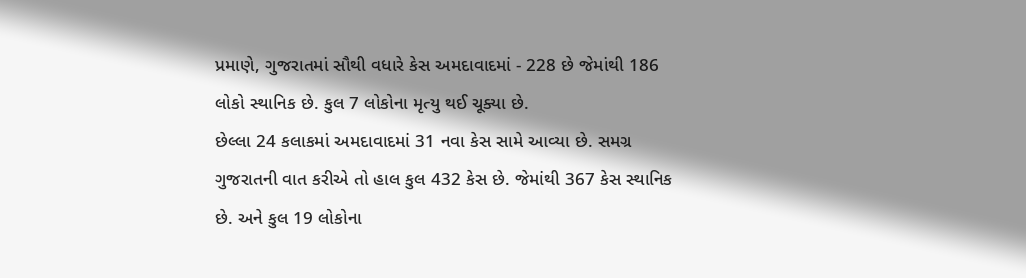પ્રમાણે, ગુજરાતમાં સૌથી વધારે કેસ અમદાવાદમાં - 228 છે જેમાંથી 186 લોકો સ્થાનિક છે. કુલ 7 લોકોના મૃત્યુ થઈ ચૂક્યા છે.
છેલ્લા 24 કલાકમાં અમદાવાદમાં 31 નવા કેસ સામે આવ્યા છે. સમગ્ર ગુજરાતની વાત કરીએ તો હાલ કુલ 432 કેસ છે. જેમાંથી 367 કેસ સ્થાનિક છે. અને કુલ 19 લોકોના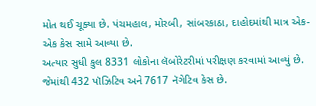મોત થઈ ચૂક્યા છે. પંચમહાલ, મોરબી, સાંબરકાઠા, દાહોદમાંથી માત્ર એક-એક કેસ સામે આવ્યા છે.
અત્યાર સુધી કુલ 8331 લોકોના લૅબોરેટરીમાં પરીક્ષણ કરવામાં આવ્યું છે. જેમાંથી 432 પૉઝિટિવ અને 7617 નૅગેટિવ કેસ છે.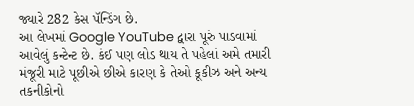જ્યારે 282 કેસ પૅન્ડિંગ છે.
આ લેખમાં Google YouTube દ્વારા પૂરું પાડવામાં આવેલું કન્ટેન્ટ છે. કંઈ પણ લોડ થાય તે પહેલાં અમે તમારી મંજૂરી માટે પૂછીએ છીએ કારણ કે તેઓ કૂકીઝ અને અન્ય તકનીકોનો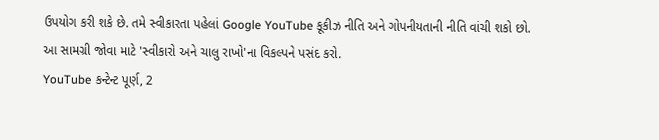ઉપયોગ કરી શકે છે. તમે સ્વીકારતા પહેલાં Google YouTube કૂકીઝ નીતિ અને ગોપનીયતાની નીતિ વાંચી શકો છો. આ સામગ્રી જોવા માટે 'સ્વીકારો અને ચાલુ રાખો'ના વિકલ્પને પસંદ કરો.
YouTube કન્ટેન્ટ પૂર્ણ, 2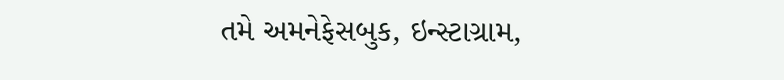તમે અમનેફેસબુક, ઇન્સ્ટાગ્રામ,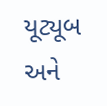યૂટ્યૂબ અને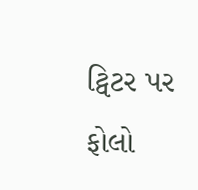ટ્વિટર પર ફોલો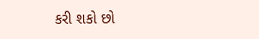કરી શકો છો